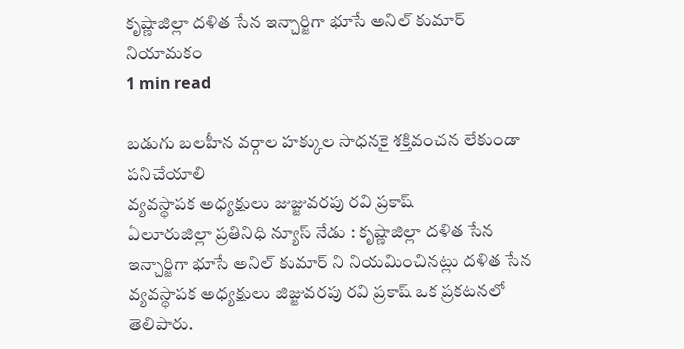కృష్ణాజిల్లా దళిత సేన ఇన్చార్జిగా భూసే అనిల్ కుమార్ నియామకం
1 min read

బడుగు బలహీన వర్గాల హక్కుల సాధనకై శక్తివంచన లేకుండా పనిచేయాలి
వ్యవస్థాపక అధ్యక్షులు జుజ్జువరపు రవి ప్రకాష్
ఏలూరుజిల్లా ప్రతినిధి న్యూస్ నేడు : కృష్ణాజిల్లా దళిత సేన ఇన్చార్జిగా భూసే అనిల్ కుమార్ ని నియమించినట్లు దళిత సేన వ్యవస్థాపక అధ్యక్షులు జిజ్జువరపు రవి ప్రకాష్ ఒక ప్రకటనలో తెలిపారు.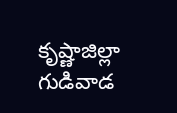కృష్ణాజిల్లా గుడివాడ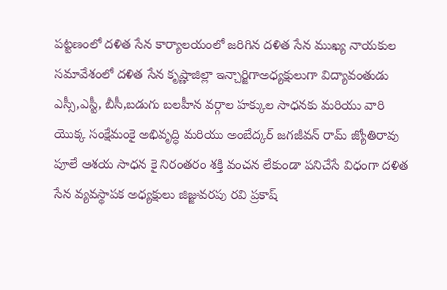పట్టణంలో దళిత సేన కార్యాలయంలో జరిగిన దళిత సేన ముఖ్య నాయకుల సమావేశంలో దళిత సేన కృష్ణాజిల్లా ఇన్చార్జిగాఅధ్యక్షులుగా విద్యావంతుడు ఎస్సీ,ఎస్టీ, బీసీ,బడుగు బలహీన వర్గాల హక్కుల సాధనకు మరియు వారి యొక్క సంక్షేమంకై అభివృద్ధి మరియు అంబేద్కర్ జగజీవన్ రామ్ జ్యోతిరావు పూలే ఆశయ సాధన కై నిరంతరం శక్తి వంచన లేకుండా పనిచేసే విధంగా దళిత సేన వ్యవస్థాపక అధ్యక్షులు జిజ్జువరపు రవి ప్రకాష్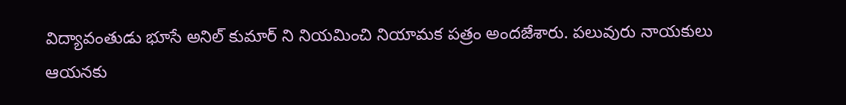విద్యావంతుడు భూసే అనిల్ కుమార్ ని నియమించి నియామక పత్రం అందజేశారు. పలువురు నాయకులు ఆయనకు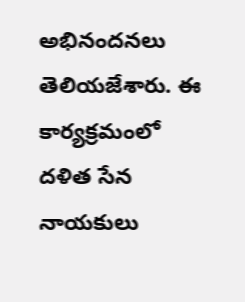అభినందనలు తెలియజేశారు. ఈ కార్యక్రమంలో దళిత సేన నాయకులు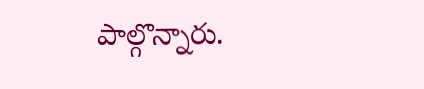పాల్గొన్నారు.